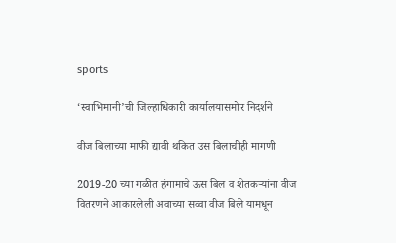sports

‘स्वाभिमानी’ची जिल्हाधिकारी कार्यालयासमोर निदर्शने

वीज बिलाच्या माफी द्यावी थकित उस बिलाचीही मागणी

2019-20 च्या गळीत हंगामाचे ऊस बिल व शेतकर्‍यांना वीज वितरणने आकारलेली अवाच्या सव्वा वीज बिले यामधून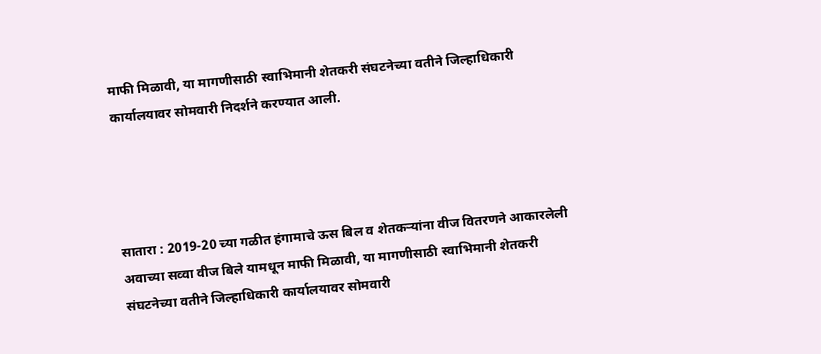माफी मिळावी, या मागणीसाठी स्वाभिमानी शेतकरी संघटनेच्या वतीने जिल्हाधिकारी कार्यालयावर सोमवारी निदर्शने करण्यात आली.




सातारा : 2019-20 च्या गळीत हंगामाचे ऊस बिल व शेतकर्‍यांना वीज वितरणने आकारलेली अवाच्या सव्वा वीज बिले यामधून माफी मिळावी, या मागणीसाठी स्वाभिमानी शेतकरी संघटनेच्या वतीने जिल्हाधिकारी कार्यालयावर सोमवारी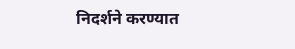निदर्शने करण्यात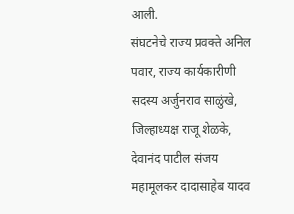आली.
संघटनेचे राज्य प्रवक्ते अनिल पवार, राज्य कार्यकारीणी सदस्य अर्जुनराव साळुंखे, जिल्हाध्यक्ष राजू शेळके, देवानंद पाटील संजय महामूलकर दादासाहेब यादव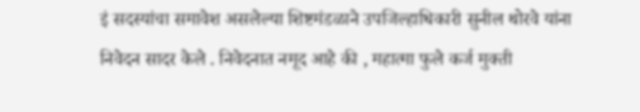इं सदस्यांचा समावेश असलेल्या शिष्टमंडळाने उपजिल्हाधिकारी सुनील थोरवे यांना निवेदन सादर केले . निवेदनात नमूद आहे की , महात्मा फुले कर्ज मुक्ती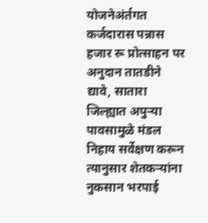योजनेअंर्तगत कर्जदारास पन्नास हजार रू प्रोत्साहन पर अनुदान तातडीने द्यावे, सातारा जिल्ह्यात अपुर्‍या पावसामुळे मंडल निहाय सर्वेक्षण करून त्यानुसार शेतकर्‍यांना नुकसान भरपाई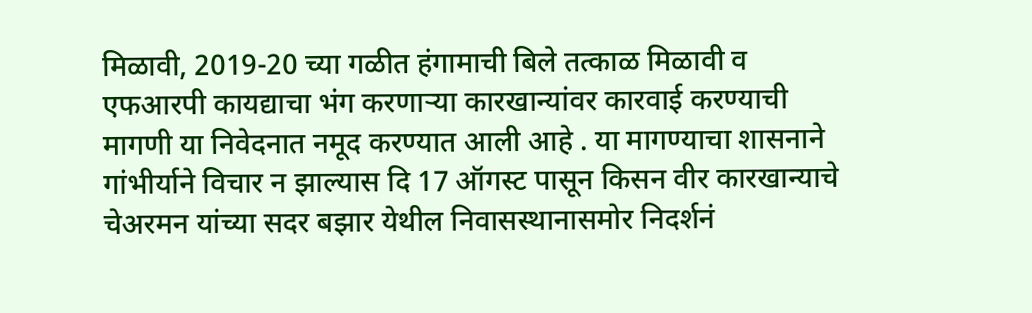मिळावी, 2019-20 च्या गळीत हंगामाची बिले तत्काळ मिळावी व एफआरपी कायद्याचा भंग करणार्‍या कारखान्यांवर कारवाई करण्याची मागणी या निवेदनात नमूद करण्यात आली आहे . या मागण्याचा शासनाने गांभीर्याने विचार न झाल्यास दि 17 ऑगस्ट पासून किसन वीर कारखान्याचे चेअरमन यांच्या सदर बझार येथील निवासस्थानासमोर निदर्शनं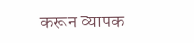करून व्यापक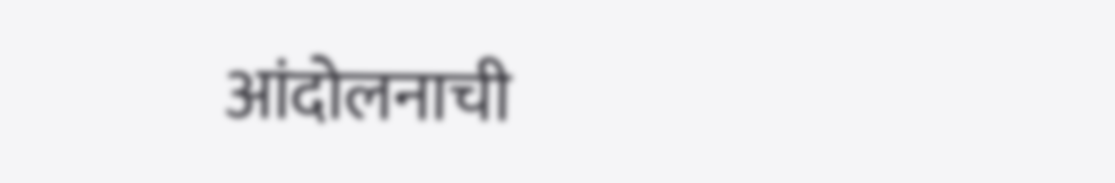आंदोलनाची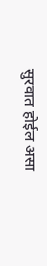सुरवात होईल असा